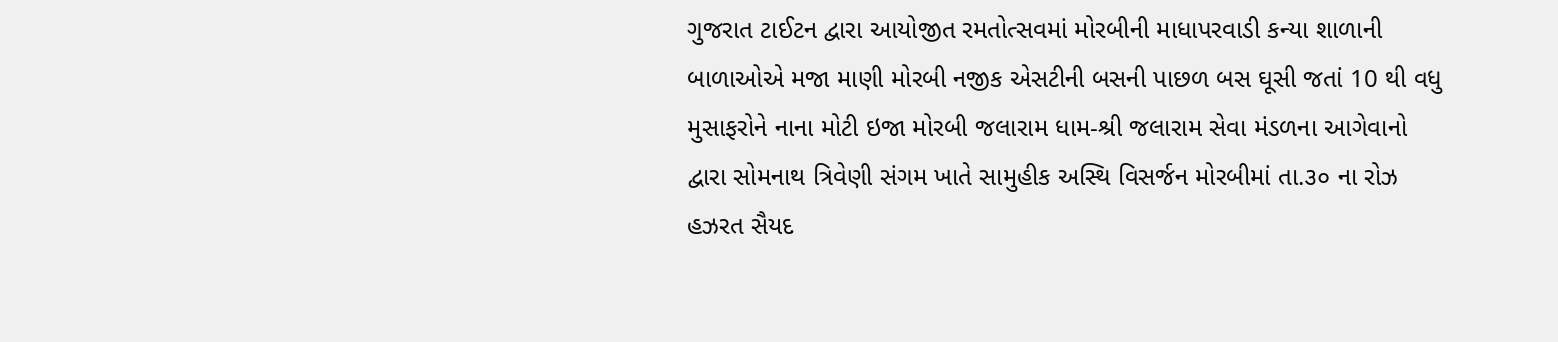ગુજરાત ટાઈટન દ્વારા આયોજીત રમતોત્સવમાં મોરબીની માધાપરવાડી કન્યા શાળાની બાળાઓએ મજા માણી મોરબી નજીક એસટીની બસની પાછળ બસ ઘૂસી જતાં 10 થી વધુ મુસાફરોને નાના મોટી ઇજા મોરબી જલારામ ધામ-શ્રી જલારામ સેવા મંડળના આગેવાનો દ્વારા સોમનાથ ત્રિવેણી સંગમ ખાતે સામુહીક અસ્થિ વિસર્જન મોરબીમાં તા.૩૦ ના રોઝ હઝરત સૈયદ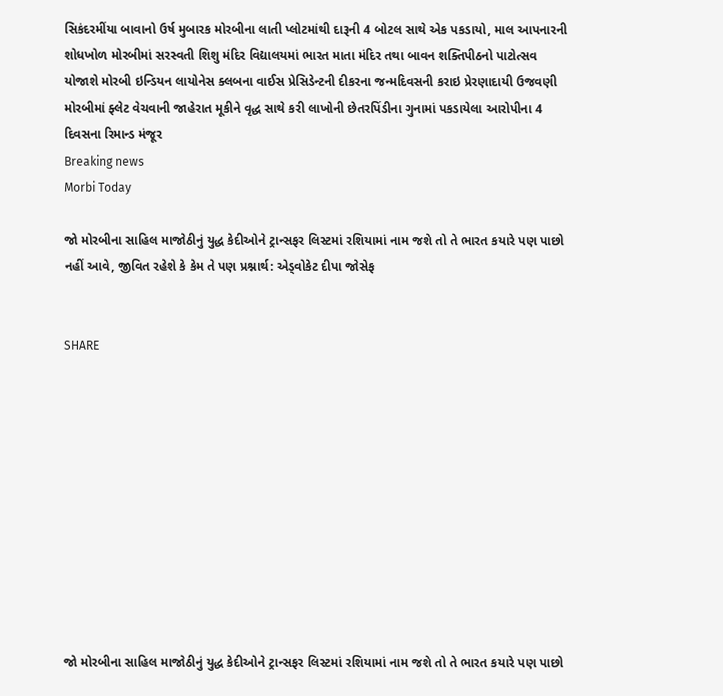સિકંદરમીંયા બાવાનો ઉર્ષ મુબારક મોરબીના લાતી પ્લોટમાંથી દારૂની 4 બોટલ સાથે એક પકડાયો, માલ આપનારની શોધખોળ મોરબીમાં સરસ્વતી શિશુ મંદિર વિદ્યાલયમાં ભારત માતા મંદિર તથા બાવન શક્તિપીઠનો પાટોત્સવ યોજાશે મોરબી ઇન્ડિયન લાયોનેસ ક્લબના વાઈસ પ્રેસિડેન્ટની દીકરના જન્મદિવસની કરાઇ પ્રેરણાદાયી ઉજવણી મોરબીમાં ફ્લેટ વેચવાની જાહેરાત મૂકીને વૃદ્ધ સાથે કરી લાખોની છેતરપિંડીના ગુનામાં પકડાયેલા આરોપીના 4 દિવસના રિમાન્ડ મંજૂર
Breaking news
Morbi Today

જો મોરબીના સાહિલ માજોઠીનું યુદ્ધ કેદીઓને ટ્રાન્સફર લિસ્ટમાં રશિયામાં નામ જશે તો તે ભારત કયારે પણ પાછો નહીં આવે, જીવિત રહેશે કે કેમ તે પણ પ્રશ્નાર્થ: એડ્વોકેટ દીપા જોસેફ


SHARE











જો મોરબીના સાહિલ માજોઠીનું યુદ્ધ કેદીઓને ટ્રાન્સફર લિસ્ટમાં રશિયામાં નામ જશે તો તે ભારત કયારે પણ પાછો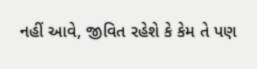નહીં આવે, જીવિત રહેશે કે કેમ તે પણ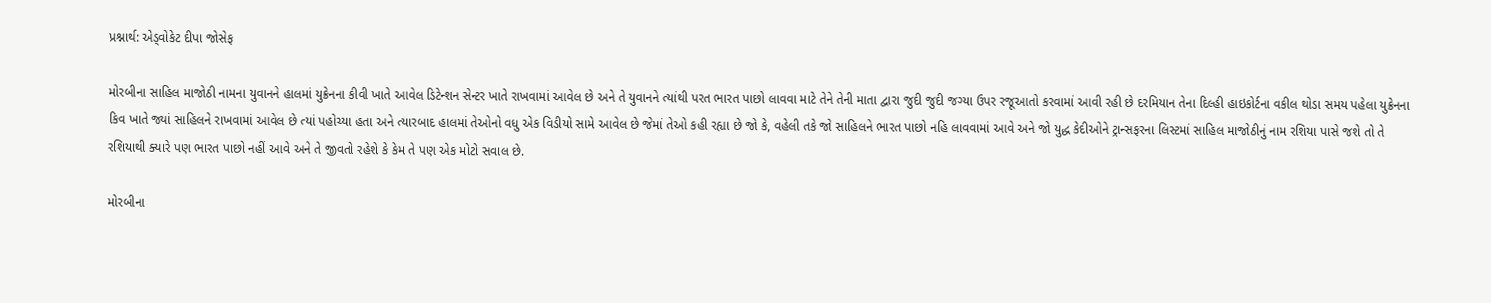પ્રશ્નાર્થ: એડ્વોકેટ દીપા જોસેફ

મોરબીના સાહિલ માજોઠી નામના યુવાનને હાલમાં યુક્રેનના કીવી ખાતે આવેલ ડિટેન્શન સેન્ટર ખાતે રાખવામાં આવેલ છે અને તે યુવાનને ત્યાંથી પરત ભારત પાછો લાવવા માટે તેને તેની માતા દ્વારા જુદી જુદી જગ્યા ઉપર રજૂઆતો કરવામાં આવી રહી છે દરમિયાન તેના દિલ્હી હાઇકોર્ટના વકીલ થોડા સમય પહેલા યુક્રેનના કિવ ખાતે જ્યાં સાહિલને રાખવામાં આવેલ છે ત્યાં પહોચ્યા હતા અને ત્યારબાદ હાલમાં તેઓનો વધુ એક વિડીયો સામે આવેલ છે જેમાં તેઓ કહી રહ્યા છે જો કે, વહેલી તકે જો સાહિલને ભારત પાછો નહિ લાવવામાં આવે અને જો યુદ્ધ કેદીઓને ટ્રાન્સફરના લિસ્ટમાં સાહિલ માજોઠીનું નામ રશિયા પાસે જશે તો તે રશિયાથી ક્યારે પણ ભારત પાછો નહીં આવે અને તે જીવતો રહેશે કે કેમ તે પણ એક મોટો સવાલ છે.

મોરબીના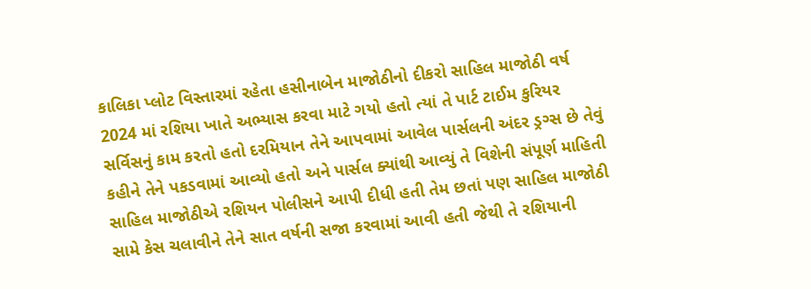કાલિકા પ્લોટ વિસ્તારમાં રહેતા હસીનાબેન માજોઠીનો દીકરો સાહિલ માજોઠી વર્ષ 2024 માં રશિયા ખાતે અભ્યાસ કરવા માટે ગયો હતો ત્યાં તે પાર્ટ ટાઈમ કુરિયર સર્વિસનું કામ કરતો હતો દરમિયાન તેને આપવામાં આવેલ પાર્સલની અંદર ડ્રગ્સ છે તેવું કહીને તેને પકડવામાં આવ્યો હતો અને પાર્સલ ક્યાંથી આવ્યું તે વિશેની સંપૂર્ણ માહિતી સાહિલ માજોઠીએ રશિયન પોલીસને આપી દીધી હતી તેમ છતાં પણ સાહિલ માજોઠી સામે કેસ ચલાવીને તેને સાત વર્ષની સજા કરવામાં આવી હતી જેથી તે રશિયાની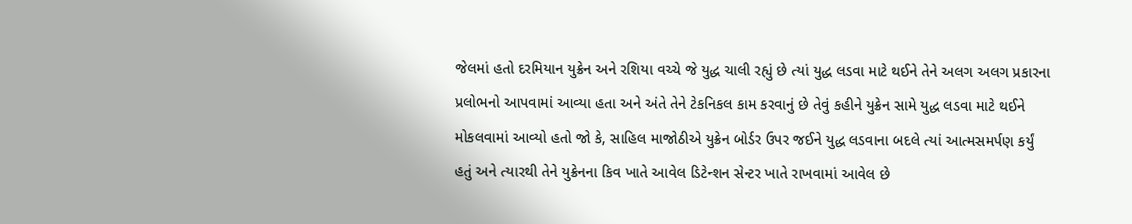જેલમાં હતો દરમિયાન યુક્રેન અને રશિયા વચ્ચે જે યુદ્ધ ચાલી રહ્યું છે ત્યાં યુદ્ધ લડવા માટે થઈને તેને અલગ અલગ પ્રકારના પ્રલોભનો આપવામાં આવ્યા હતા અને અંતે તેને ટેકનિકલ કામ કરવાનું છે તેવું કહીને યુક્રેન સામે યુદ્ધ લડવા માટે થઈને મોકલવામાં આવ્યો હતો જો કે, સાહિલ માજોઠીએ યુક્રેન બોર્ડર ઉપર જઈને યુદ્ધ લડવાના બદલે ત્યાં આત્મસમર્પણ કર્યું હતું અને ત્યારથી તેને યુક્રેનના કિવ ખાતે આવેલ ડિટેન્શન સેન્ટર ખાતે રાખવામાં આવેલ છે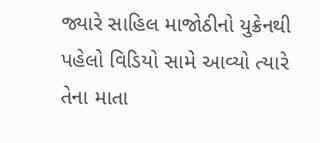જ્યારે સાહિલ માજોઠીનો યુક્રેનથી પહેલો વિડિયો સામે આવ્યો ત્યારે તેના માતા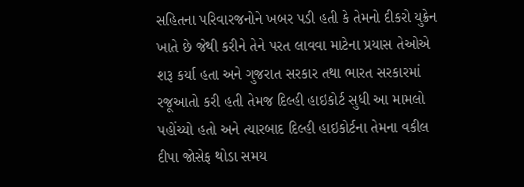સહિતના પરિવારજનોને ખબર પડી હતી કે તેમનો દીકરો યુક્રેન ખાતે છે જેથી કરીને તેને પરત લાવવા માટેના પ્રયાસ તેઓએ શરૂ કર્યા હતા અને ગુજરાત સરકાર તથા ભારત સરકારમાં રજૂઆતો કરી હતી તેમજ દિલ્હી હાઇકોર્ટ સુધી આ મામલો પહોંચ્યો હતો અને ત્યારબાદ દિલ્હી હાઇકોર્ટના તેમના વકીલ દીપા જોસેફ થોડા સમય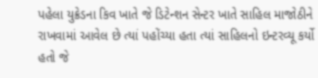પહેલા યુક્રેડના કિવ ખાતે જે ડિટેન્શન સેન્ટર ખાતે સાહિલ માજોઠીને રાખવામાં આવેલ છે ત્યાં પહોંચ્યા હતા ત્યાં સાહિલનો ઇન્ટરવ્યૂ કર્યો હતો જે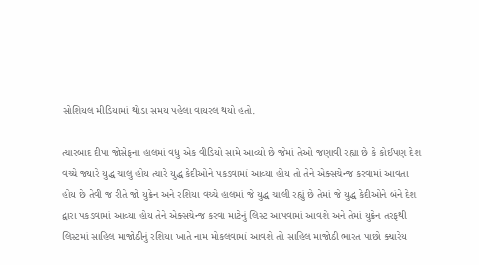સોશિયલ મીડિયામાં થોડા સમય પહેલા વાયરલ થયો હતો.

ત્યારબાદ દીપા જોસેફના હાલમાં વધુ એક વીડિયો સામે આવ્યો છે જેમાં તેઓ જણાવી રહ્યા છે કે કોઈપણ દેશ વચ્ચે જ્યારે યુદ્ધ ચાલુ હોય ત્યારે યુદ્ધ કેદીઓને પકડવામાં આવ્યા હોય તો તેને એક્સચેન્જ કરવામાં આવતા હોય છે તેવી જ રીતે જો યુક્રેન અને રશિયા વચ્ચે હાલમાં જે યુદ્ધ ચાલી રહ્યું છે તેમાં જે યુદ્ધ કેદીઓને બંને દેશ દ્વારા પકડવામાં આવ્યા હોય તેને એક્સચેન્જ કરવા માટેનું લિસ્ટ આપવામાં આવશે અને તેમાં યુક્રેન તરફથી લિસ્ટમાં સાહિલ માજોઠીનું રશિયા ખાતે નામ મોકલવામાં આવશે તો સાહિલ માજોઠી ભારત પાછો ક્યારેય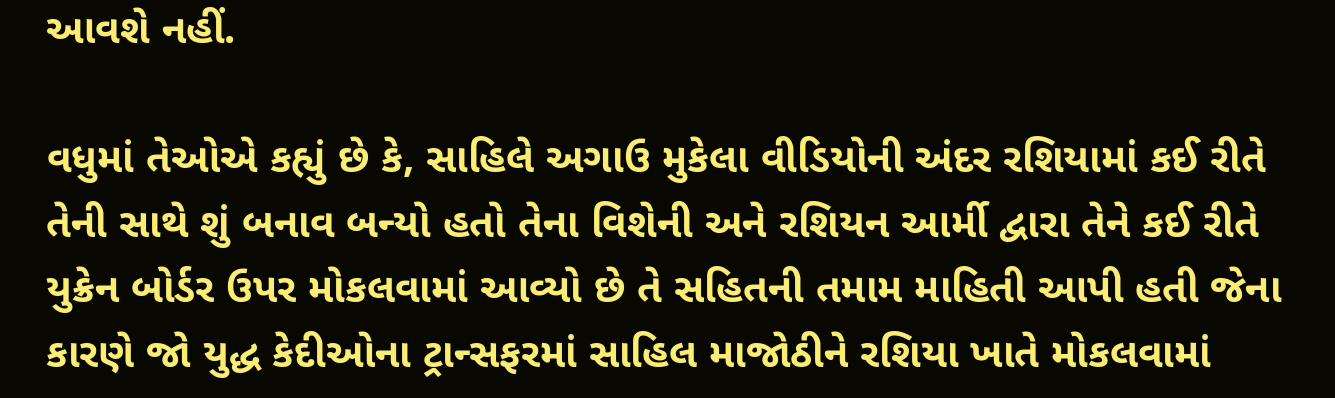આવશે નહીં.

વધુમાં તેઓએ કહ્યું છે કે, સાહિલે અગાઉ મુકેલા વીડિયોની અંદર રશિયામાં કઈ રીતે તેની સાથે શું બનાવ બન્યો હતો તેના વિશેની અને રશિયન આર્મી દ્વારા તેને કઈ રીતે યુક્રેન બોર્ડર ઉપર મોકલવામાં આવ્યો છે તે સહિતની તમામ માહિતી આપી હતી જેના કારણે જો યુદ્ધ કેદીઓના ટ્રાન્સફરમાં સાહિલ માજોઠીને રશિયા ખાતે મોકલવામાં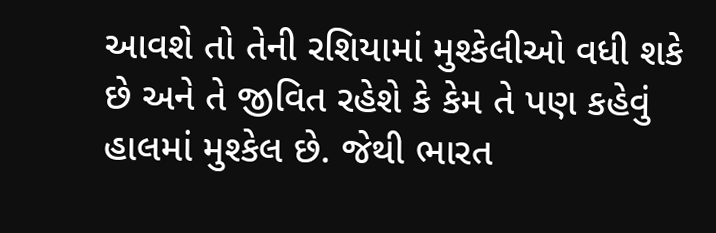આવશે તો તેની રશિયામાં મુશ્કેલીઓ વધી શકે છે અને તે જીવિત રહેશે કે કેમ તે પણ કહેવું હાલમાં મુશ્કેલ છે. જેથી ભારત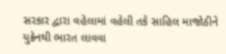સરકાર દ્વારા વહેલામાં વહેલી તકે સાહિલ માજોઠીને યુક્રેનથી ભારત લાવવા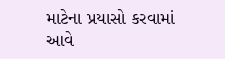માટેના પ્રયાસો કરવામાં આવે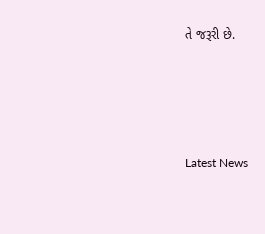તે જરૂરી છે.






Latest News